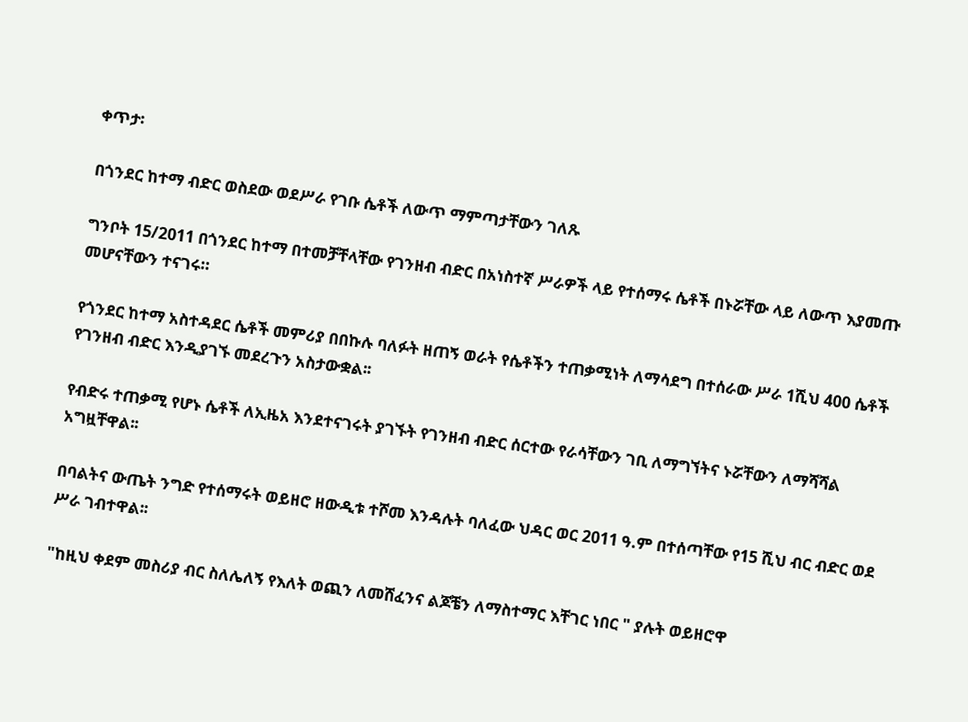ቀጥታ፡

በጎንደር ከተማ ብድር ወስደው ወደሥራ የገቡ ሴቶች ለውጥ ማምጣታቸውን ገለጹ

ግንቦት 15/2011 በጎንደር ከተማ በተመቻቸላቸው የገንዘብ ብድር በአነስተኛ ሥራዎች ላይ የተሰማሩ ሴቶች በኑሯቸው ላይ ለውጥ እያመጡ መሆናቸውን ተናገሩ።

የጎንደር ከተማ አስተዳደር ሴቶች መምሪያ በበኩሉ ባለፉት ዘጠኝ ወራት የሴቶችን ተጠቃሚነት ለማሳደግ በተሰራው ሥራ 1ሺህ 400 ሴቶች የገንዘብ ብድር እንዲያገኙ መደረጉን አስታውቋል፡፡

የብድሩ ተጠቃሚ የሆኑ ሴቶች ለኢዜአ እንደተናገሩት ያገኙት የገንዘብ ብድር ሰርተው የራሳቸውን ገቢ ለማግኘትና ኑሯቸውን ለማሻሻል አግዟቸዋል፡፡

በባልትና ውጤት ንግድ የተሰማሩት ወይዘሮ ዘውዲቱ ተሾመ እንዳሉት ባለፈው ህዳር ወር 2011 ዓ.ም በተሰጣቸው የ15 ሺህ ብር ብድር ወደ ሥራ ገብተዋል፡፡

"ከዚህ ቀደም መስሪያ ብር ስለሌለኝ የእለት ወጪን ለመሸፈንና ልጆቼን ለማስተማር እቸገር ነበር " ያሉት ወይዘሮዋ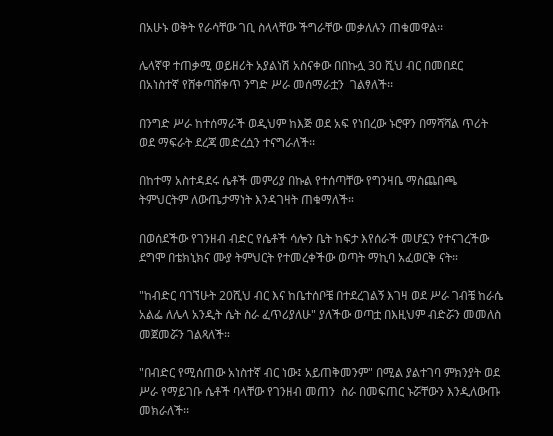በአሁኑ ወቅት የራሳቸው ገቢ ስላላቸው ችግራቸው መቃለሉን ጠቁመዋል፡፡

ሌላኛዋ ተጠቃሚ ወይዘሪት አያልነሽ አስናቀው በበኩሏ 30 ሺህ ብር በመበደር በአነስተኛ የሸቀጣሸቀጥ ንግድ ሥራ መሰማራቷን  ገልፃለች፡፡

በንግድ ሥራ ከተሰማራች ወዲህም ከእጅ ወደ አፍ የነበረው ኑሮዋን በማሻሻል ጥሪት ወደ ማፍራት ደረጃ መድረሷን ተናግራለች፡፡

በከተማ አስተዳደሩ ሴቶች መምሪያ በኩል የተሰጣቸው የግንዛቤ ማስጨበጫ ትምህርትም ለውጤታማነት እንዳገዛት ጠቁማለች።

በወሰደችው የገንዘብ ብድር የሴቶች ሳሎን ቤት ከፍታ እየሰራች መሆኗን የተናገረችው ደግሞ በቴክኒክና ሙያ ትምህርት የተመረቀችው ወጣት ማኪባ አፈወርቅ ናት።

"ከብድር ባገኘሁት 20ሺህ ብር እና ከቤተሰቦቼ በተደረገልኝ እገዛ ወደ ሥራ ገብቼ ከራሴ አልፌ ለሌላ አንዲት ሴት ስራ ፈጥሪያለሁ" ያለችው ወጣቷ በእዚህም ብድሯን መመለስ መጀመሯን ገልጻለች።

"በብድር የሚሰጠው አነስተኛ ብር ነው፤ አይጠቅመንም" በሚል ያልተገባ ምክንያት ወደ ሥራ የማይገቡ ሴቶች ባላቸው የገንዘብ መጠን  ስራ በመፍጠር ኑሯቸውን እንዲለውጡ መክራለች፡፡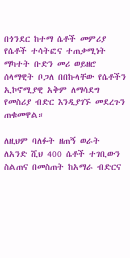በጎንደር ከተማ ሴቶች መምሪያ የሴቶች ተሳትፎና ተጠቃሚነት ማካተት ቡድን መሪ ወይዘሮ ሰላማዊት ቦጋለ በበኩላቸው የሴቶችን ኢኮኖሚያዊ አቅም ለማሳደግ የመስሪያ ብድር እንዲያገኙ መደረጉን ጠቁመዋል።

ለዚህም ባለፉት ዘጠኝ ወራት ለአንድ ሺህ 400 ሴቶች ተገቢውን ስልጠና በመስጠት ከአማራ ብድርና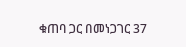ቁጠባ ጋር በመነጋገር 37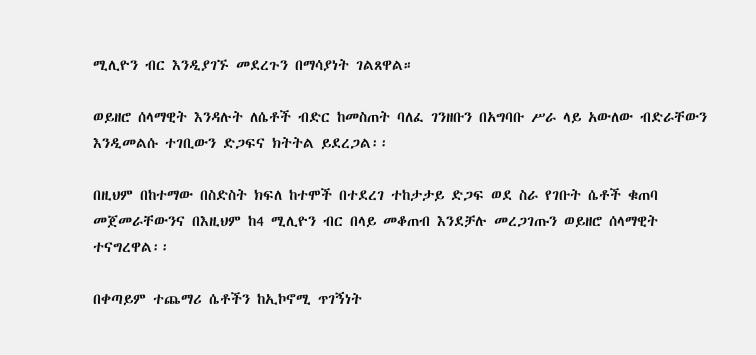ሚሊዮን ብር እንዲያገኙ መደረጉን በማሳያነት ገልጸዋል።

ወይዘሮ ሰላማዊት እንዳሉት ለሴቶች ብድር ከመስጠት ባለፈ ገንዘቡን በአግባቡ ሥራ ላይ አውለው ብድራቸውን እንዲመልሱ ተገቢውን ድጋፍና ክትትል ይደረጋል፡፡

በዚህም በከተማው በስድስት ክፍለ ከተሞች በተደረገ ተከታታይ ድጋፍ ወደ ስራ የገቡት ሴቶች ቁጠባ መጀመራቸውንና በእዚህም ከ4 ሚሊዮን ብር በላይ መቆጠብ እንደቻሉ መረጋገጡን ወይዘሮ ሰላማዊት ተናግረዋል፡፡

በቀጣይም ተጨማሪ ሴቶችን ከኢኮኖሚ ጥገኝነት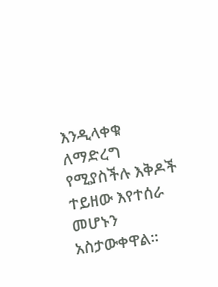እንዲላቀቁ ለማድረግ የሚያስችሉ እቅዶች ተይዘው እየተሰራ መሆኑን አስታውቀዋል፡፡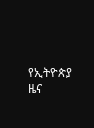የኢትዮጵያ ዜና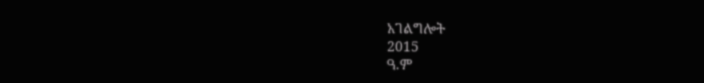አገልግሎት
2015
ዓ.ም